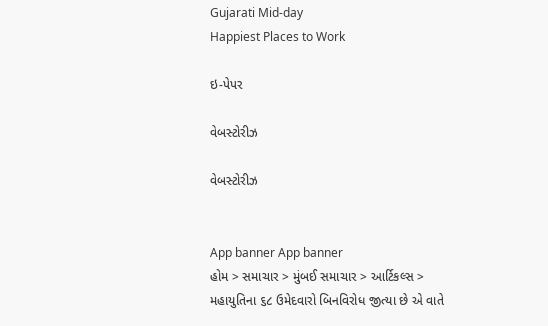Gujarati Mid-day
Happiest Places to Work

ઇ-પેપર

વેબસ્ટોરીઝ

વેબસ્ટોરીઝ


App banner App banner
હોમ > સમાચાર > મુંબઈ સમાચાર > આર્ટિકલ્સ > મહાયુતિના ૬૮ ઉમેદવારો બિનવિરોધ જીત્યા છે એ વાતે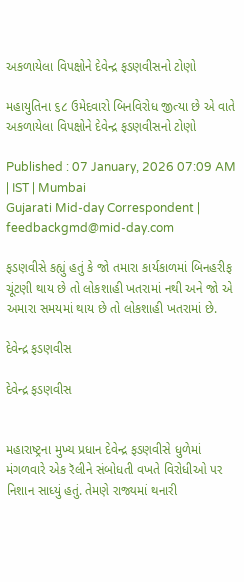અકળાયેલા વિપક્ષોને દેવેન્દ્ર ફડણવીસનો ટોણો

મહાયુતિના ૬૮ ઉમેદવારો બિનવિરોધ જીત્યા છે એ વાતે અકળાયેલા વિપક્ષોને દેવેન્દ્ર ફડણવીસનો ટોણો

Published : 07 January, 2026 07:09 AM | IST | Mumbai
Gujarati Mid-day Correspondent | feedbackgmd@mid-day.com

ફડણવીસે કહ્યું હતું કે જો તમારા કાર્યકાળમાં બિનહરીફ ચૂંટણી થાય છે તો લોકશાહી ખતરામાં નથી અને જો એ અમારા સમયમાં થાય છે તો લોકશાહી ખતરામાં છે.

દેવેન્દ્ર ફડણવીસ

દેવેન્દ્ર ફડણવીસ


મહારાષ્ટ્રના મુખ્ય પ્રધાન દેવેન્દ્ર ફડણવીસે ધુળેમાં મંગળવારે એક રૅલીને સંબોધતી વખતે વિરોધીઓ પર નિશાન સાધ્યું હતું. તેમણે રાજ્યમાં થનારી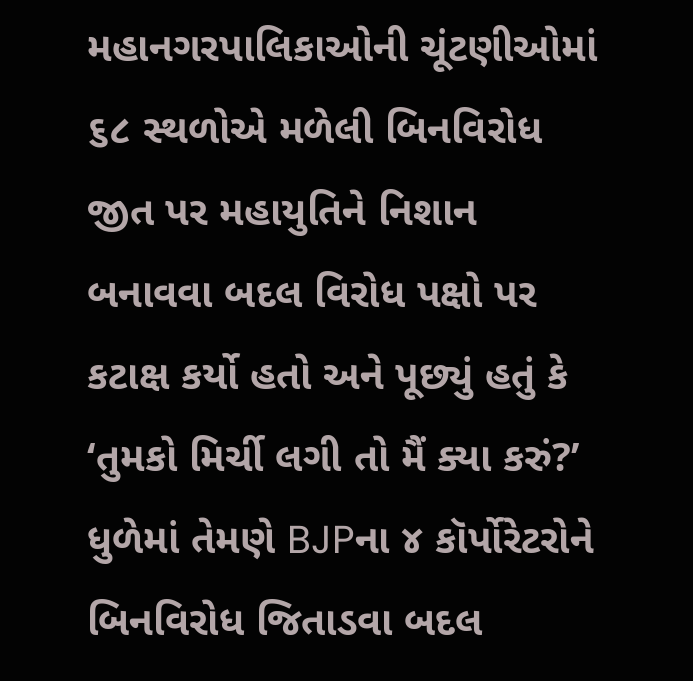મહાનગરપાલિકાઓની ચૂંટણીઓમાં ૬૮ સ્થળોએ મળેલી બિનવિરોધ જીત પર મહાયુતિને નિશાન બનાવવા બદલ વિરોધ પક્ષો પર કટાક્ષ કર્યો હતો અને પૂછ્યું હતું કે ‘તુમકો મિર્ચી લગી તો મૈં ક્યા કરું?’ ધુળેમાં તેમણે BJPના ૪ કૉર્પોરેટરોને બિનવિરોધ જિતાડવા બદલ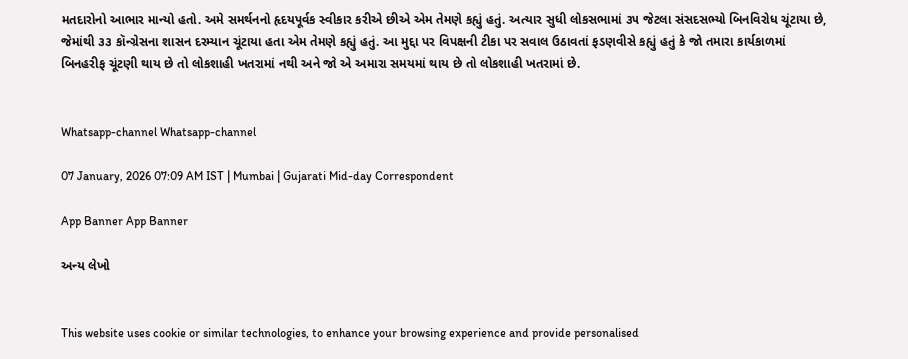મતદારોનો આભાર માન્યો હતો. અમે સમર્થનનો હૃદયપૂર્વક સ્વીકાર કરીએ છીએ એમ તેમણે કહ્યું હતું. અત્યાર સુધી લોકસભામાં ૩૫ જેટલા સંસદસભ્યો બિનવિરોધ ચૂંટાયા છે, જેમાંથી ૩૩ કૉન્ગ્રેસના શાસન દરમ્યાન ચૂંટાયા હતા એમ તેમણે કહ્યું હતું. આ મુદ્દા પર વિપક્ષની ટીકા પર સવાલ ઉઠાવતાં ફડણવીસે કહ્યું હતું કે જો તમારા કાર્યકાળમાં બિનહરીફ ચૂંટણી થાય છે તો લોકશાહી ખતરામાં નથી અને જો એ અમારા સમયમાં થાય છે તો લોકશાહી ખતરામાં છે.


Whatsapp-channel Whatsapp-channel

07 January, 2026 07:09 AM IST | Mumbai | Gujarati Mid-day Correspondent

App Banner App Banner

અન્ય લેખો


This website uses cookie or similar technologies, to enhance your browsing experience and provide personalised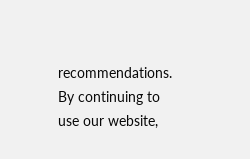recommendations. By continuing to use our website,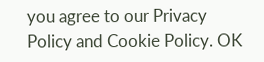you agree to our Privacy Policy and Cookie Policy. OK